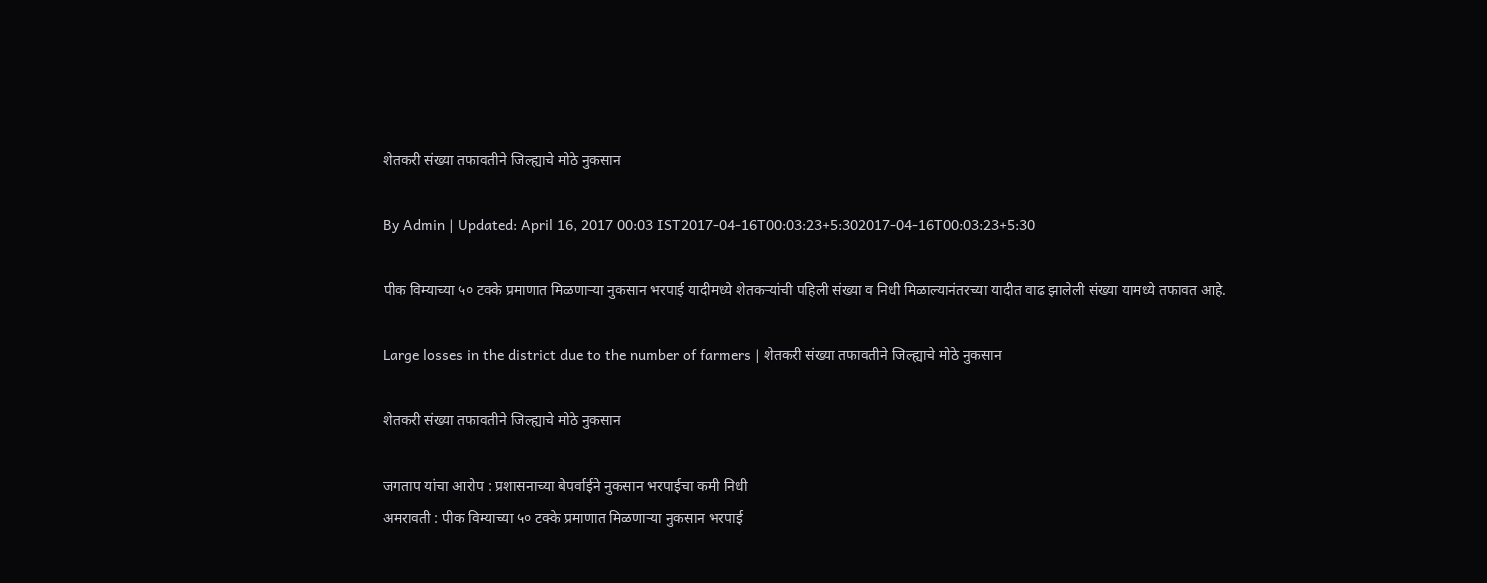शेतकरी संख्या तफावतीने जिल्ह्याचे मोठे नुकसान

By Admin | Updated: April 16, 2017 00:03 IST2017-04-16T00:03:23+5:302017-04-16T00:03:23+5:30

पीक विम्याच्या ५० टक्के प्रमाणात मिळणाऱ्या नुकसान भरपाई यादीमध्ये शेतकऱ्यांची पहिली संख्या व निधी मिळाल्यानंतरच्या यादीत वाढ झालेली संख्या यामध्ये तफावत आहे.

Large losses in the district due to the number of farmers | शेतकरी संख्या तफावतीने जिल्ह्याचे मोठे नुकसान

शेतकरी संख्या तफावतीने जिल्ह्याचे मोठे नुकसान

जगताप यांचा आरोप : प्रशासनाच्या बेपर्वाईने नुकसान भरपाईचा कमी निधी
अमरावती : पीक विम्याच्या ५० टक्के प्रमाणात मिळणाऱ्या नुकसान भरपाई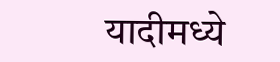यादीमध्ये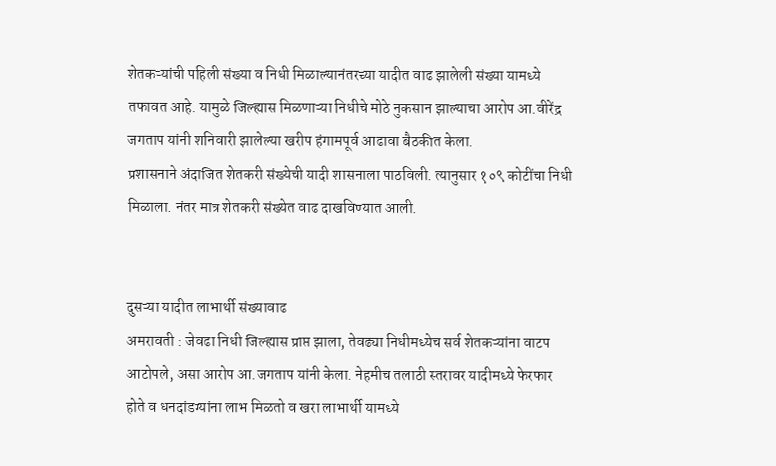शेतकऱ्यांची पहिली संख्या व निधी मिळाल्यानंतरच्या यादीत वाढ झालेली संख्या यामध्ये तफावत आहे. यामुळे जिल्ह्यास मिळणाऱ्या निधीचे मोठे नुकसान झाल्याचा आरोप आ.वीरेंद्र जगताप यांनी शनिवारी झालेल्या खरीप हंगामपूर्व आढावा बैठकीत केला.
प्रशासनाने अंदाजित शेतकरी संख्येची यादी शासनाला पाठविली. त्यानुसार १०९ कोटींचा निधी मिळाला. नंतर मात्र शेतकरी संख्येत वाढ दाखविण्यात आली.


दुसऱ्या यादीत लाभार्थी संख्यावाढ
अमरावती : जेवढा निधी जिल्ह्यास प्राप्त झाला, तेवढ्या निधीमध्येच सर्व शेतकऱ्यांना वाटप आटोपले, असा आरोप आ.जगताप यांनी केला. नेहमीच तलाठी स्तरावर यादीमध्ये फेरफार होते व धनदांडग्यांना लाभ मिळतो व खरा लाभार्थी यामध्ये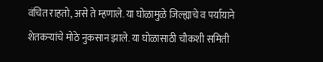वंचित राहतो, असे ते म्हणाले. या घोळामुळे जिल्ह्याचे व पर्यायाने शेतकऱ्यांचे मोठे नुकसान झाले. या घोळासाठी चौकशी समिती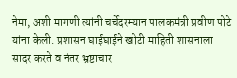नेमा, अशी मागणी त्यांनी चर्चेदरम्यान पालकमंत्री प्रवीण पोटे यांना केली. प्रशासन घाईघाईने खोटी माहिती शासनाला सादर करते व नंतर भ्रष्टाचार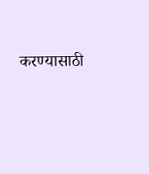करण्यासाठी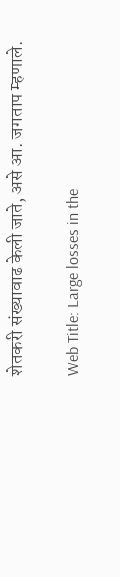शेतकरी संख्यावाढ केली जाते, असे आ. जगताप म्हणाले.

Web Title: Large losses in the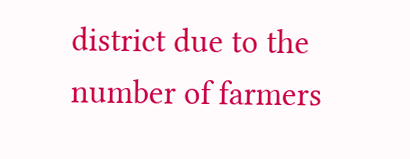district due to the number of farmers